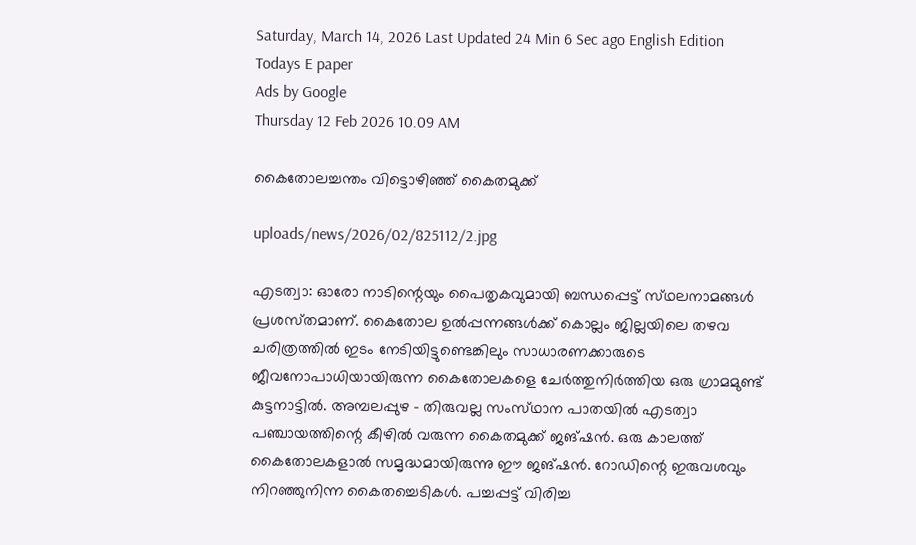Saturday, March 14, 2026 Last Updated 24 Min 6 Sec ago English Edition
Todays E paper
Ads by Google
Thursday 12 Feb 2026 10.09 AM

കൈതോലച്ചന്തം വിട്ടൊഴിഞ്ഞ്‌ കൈതമുക്ക്‌

uploads/news/2026/02/825112/2.jpg

എടത്വാ: ഓരോ നാടിന്റെയും പൈതൃകവുമായി ബന്ധപ്പെട്ട്‌ സ്‌ഥലനാമങ്ങള്‍ പ്രശസ്‌തമാണ്‌. കൈതോല ഉല്‍പ്പന്നങ്ങള്‍ക്ക്‌ കൊല്ലം ജില്ലയിലെ തഴവ ചരിത്രത്തില്‍ ഇടം നേടിയിട്ടുണ്ടെങ്കിലും സാധാരണക്കാരുടെ ജീവനോപാധിയായിരുന്ന കൈതോലകളെ ചേര്‍ത്തുനിര്‍ത്തിയ ഒരു ഗ്രാമമുണ്ട്‌ കുട്ടനാട്ടില്‍. അമ്പലപ്പുഴ - തിരുവല്ല സംസ്‌ഥാന പാതയില്‍ എടത്വാ പഞ്ചായത്തിന്റെ കീഴില്‍ വരുന്ന കൈതമുക്ക്‌ ജങ്‌ഷന്‍. ഒരു കാലത്ത്‌ കൈതോലകളാല്‍ സമൃദ്ധമായിരുന്നു ഈ ജങ്‌ഷന്‍. റോഡിന്റെ ഇരുവശവും നിറഞ്ഞുനിന്ന കൈതച്ചെടികള്‍. പച്ചപ്പട്ട്‌ വിരിച്ച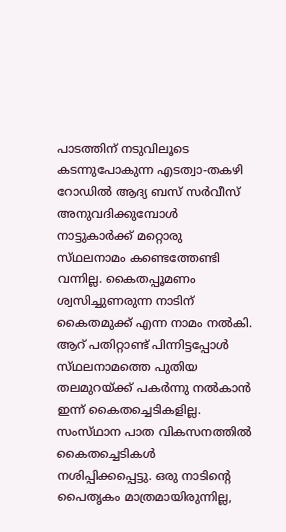പാടത്തിന്‌ നടുവിലൂടെ കടന്നുപോകുന്ന എടത്വാ-തകഴി റോഡില്‍ ആദ്യ ബസ്‌ സര്‍വീസ്‌ അനുവദിക്കുമ്പോള്‍ നാട്ടുകാര്‍ക്ക്‌ മറ്റൊരു സ്‌ഥലനാമം കണ്ടെത്തേണ്ടി വന്നില്ല. കൈതപ്പൂമണം ശ്വസിച്ചുണരുന്ന നാടിന്‌ കൈതമുക്ക്‌ എന്ന നാമം നല്‍കി.
ആറ്‌ പതിറ്റാണ്ട്‌ പിന്നിട്ടപ്പോള്‍ സ്‌ഥലനാമത്തെ പുതിയ തലമുറയ്‌ക്ക് പകര്‍ന്നു നല്‍കാന്‍ ഇന്ന്‌ കൈതച്ചെടികളില്ല. സംസ്‌ഥാന പാത വികസനത്തില്‍ കൈതച്ചെടികള്‍ നശിപ്പിക്കപ്പെട്ടു. ഒരു നാടിന്റെ പൈതൃകം മാത്രമായിരുന്നില്ല,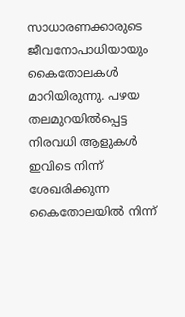സാധാരണക്കാരുടെ ജീവനോപാധിയായും കൈതോലകള്‍ മാറിയിരുന്നു. പഴയ തലമുറയില്‍പ്പെട്ട നിരവധി ആളുകള്‍ ഇവിടെ നിന്ന്‌ ശേഖരിക്കുന്ന കൈതോലയില്‍ നിന്ന്‌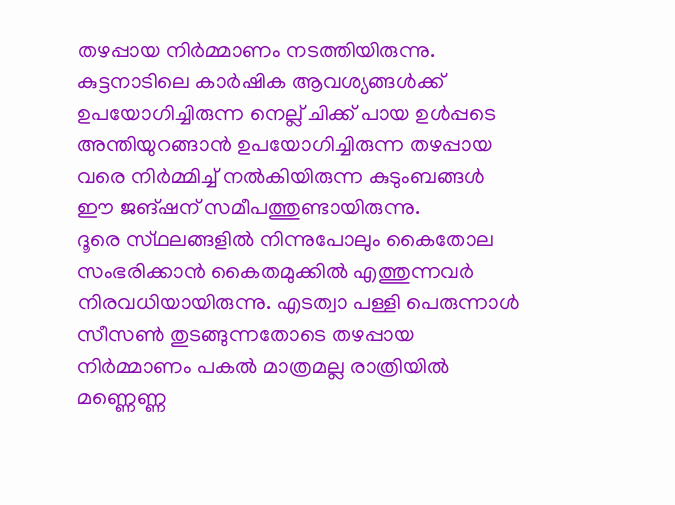തഴപ്പായ നിര്‍മ്മാണം നടത്തിയിരുന്നു. കുട്ടനാടിലെ കാര്‍ഷിക ആവശ്യങ്ങള്‍ക്ക്‌ ഉപയോഗിച്ചിരുന്ന നെല്ല്‌ ചിക്ക്‌ പായ ഉള്‍പ്പടെ അന്തിയുറങ്ങാന്‍ ഉപയോഗിച്ചിരുന്ന തഴപ്പായ വരെ നിര്‍മ്മിച്ച്‌ നല്‍കിയിരുന്ന കുടുംബങ്ങള്‍ ഈ ജങ്‌ഷന്‌ സമീപത്തുണ്ടായിരുന്നു.
ദൂരെ സ്‌ഥലങ്ങളില്‍ നിന്നുപോലും കൈതോല സംഭരിക്കാന്‍ കൈതമുക്കില്‍ എത്തുന്നവര്‍ നിരവധിയായിരുന്നു. എടത്വാ പള്ളി പെരുന്നാള്‍ സീസണ്‍ തുടങ്ങുന്നതോടെ തഴപ്പായ നിര്‍മ്മാണം പകല്‍ മാത്രമല്ല രാത്രിയില്‍ മണ്ണെണ്ണ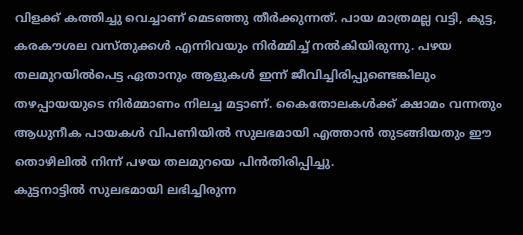വിളക്ക്‌ കത്തിച്ചു വെച്ചാണ്‌ മെടഞ്ഞു തീര്‍ക്കുന്നത്‌. പായ മാത്രമല്ല വട്ടി, കുട്ട, കരകൗശല വസ്‌തുക്കള്‍ എന്നിവയും നിര്‍മ്മിച്ച്‌ നല്‍കിയിരുന്നു. പഴയ തലമുറയില്‍പെട്ട ഏതാനും ആളുകള്‍ ഇന്ന്‌ ജീവിച്ചിരിപ്പുണ്ടെങ്കിലും തഴപ്പായയുടെ നിര്‍മ്മാണം നിലച്ച മട്ടാണ്‌. കൈതോലകള്‍ക്ക്‌ ക്ഷാമം വന്നതും ആധുനീക പായകള്‍ വിപണിയില്‍ സുലഭമായി എത്താന്‍ തുടങ്ങിയതും ഈ തൊഴിലില്‍ നിന്ന്‌ പഴയ തലമുറയെ പിന്‍തിരിപ്പിച്ചു.
കുട്ടനാട്ടില്‍ സുലഭമായി ലഭിച്ചിരുന്ന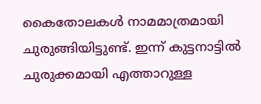കൈതോലകള്‍ നാമമാത്രമായി ചുരുങ്ങിയിട്ടുണ്ട്‌. ഇന്ന്‌ കുട്ടനാട്ടില്‍ ചുരുക്കമായി എത്താറുള്ള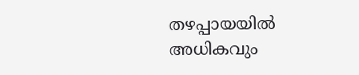തഴപ്പായയില്‍ അധികവും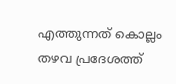എത്തുന്നത്‌ കൊല്ലം തഴവ പ്രദേശത്ത്‌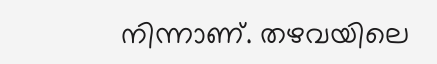നിന്നാണ്‌. തഴവയിലെ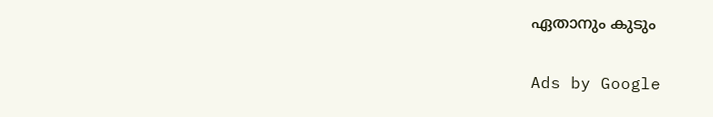ഏതാനും കുടും

Ads by Google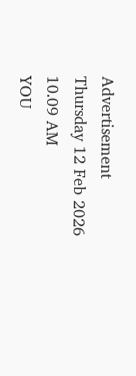Advertisement
Thursday 12 Feb 2026 10.09 AM
YOU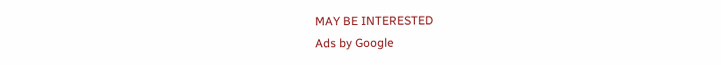MAY BE INTERESTED
Ads by Google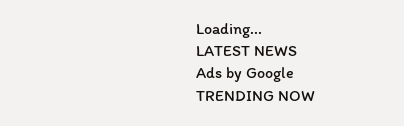Loading...
LATEST NEWS
Ads by Google
TRENDING NOW